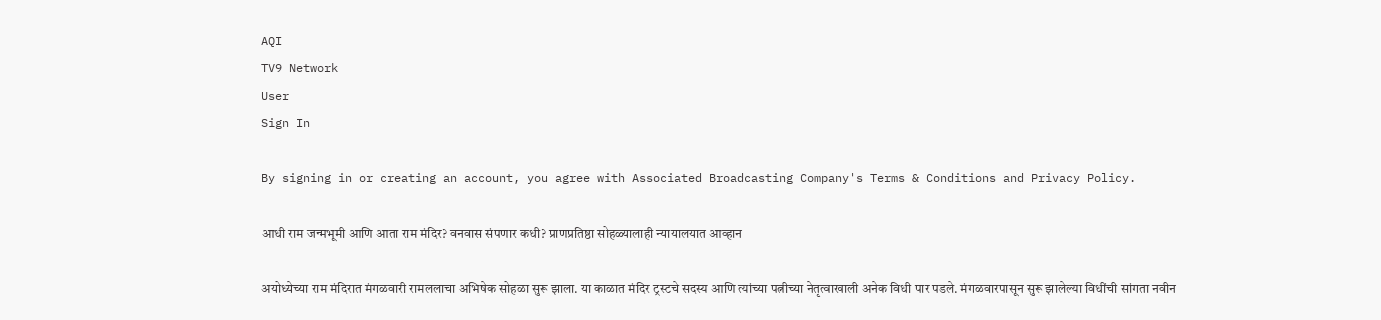AQI
TV9 Network
User
Sign In

By signing in or creating an account, you agree with Associated Broadcasting Company's Terms & Conditions and Privacy Policy.

आधी राम जन्मभूमी आणि आता राम मंदिर? वनवास संपणार कधी? प्राणप्रतिष्ठा सोहळ्यालाही न्यायालयात आव्हान

अयोध्येच्या राम मंदिरात मंगळवारी रामललाचा अभिषेक सोहळा सुरू झाला. या काळात मंदिर ट्रस्टचे सदस्य आणि त्यांच्या पत्नीच्या नेतृत्वाखाली अनेक विधी पार पडले. मंगळवारपासून सुरू झालेल्या विधींची सांगता नवीन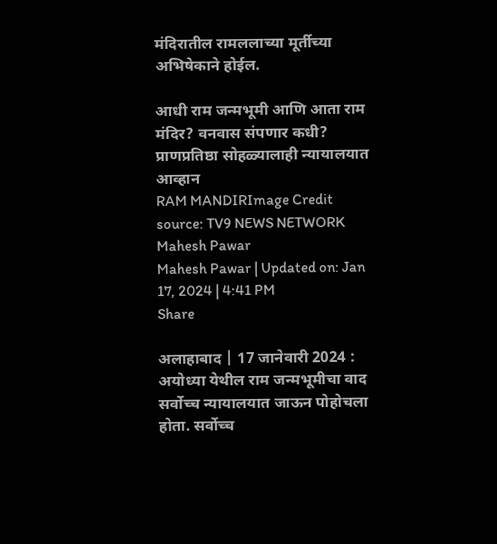मंदिरातील रामललाच्या मूर्तीच्या अभिषेकाने होईल.

आधी राम जन्मभूमी आणि आता राम मंदिर? वनवास संपणार कधी? प्राणप्रतिष्ठा सोहळ्यालाही न्यायालयात आव्हान
RAM MANDIRImage Credit source: TV9 NEWS NETWORK
Mahesh Pawar
Mahesh Pawar | Updated on: Jan 17, 2024 | 4:41 PM
Share

अलाहाबाद | 17 जानेवारी 2024 : अयोध्या येथील राम जन्मभूमीचा वाद सर्वोच्च न्यायालयात जाऊन पोहोचला होता. सर्वोच्च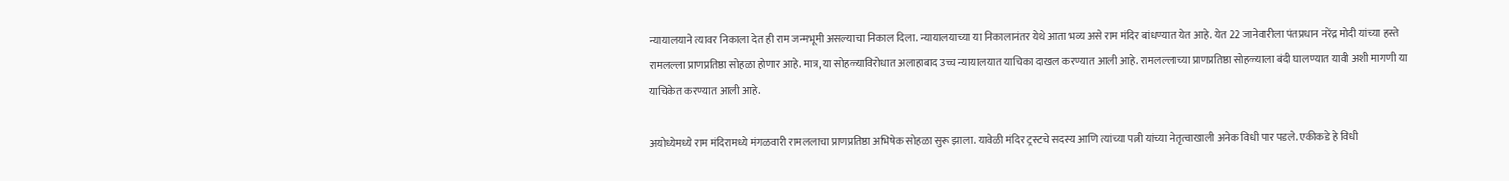न्यायालयाने त्यावर निकाला देत ही राम जन्मभूमी असल्याचा निकाल दिला. न्यायालयाच्या या निकालानंतर येथे आता भव्य असे राम मंदिर बांधण्यात येत आहे. येत 22 जानेवारीला पंतप्रधान नरेंद्र मोदी यांच्या हस्ते रामलल्ला प्राणप्रतिष्ठा सोहळा होणार आहे. मात्र, या सोहळ्याविरोधात अलाहाबाद उच्च न्यायालयात याचिका दाखल करण्यात आली आहे. रामलल्लाच्या प्राणप्रतिष्ठा सोहळ्याला बंदी घालण्यात यावी अशी मागणी या याचिकेत करण्यात आली आहे.

अयोध्येमध्ये राम मंदिरामध्ये मंगळवारी रामललाचा प्राणप्रतिष्ठा अभिषेक सोहळा सुरू झाला. यावेळी मंदिर ट्रस्टचे सदस्य आणि त्यांच्या पत्नी यांच्या नेतृत्वाखाली अनेक विधी पार पडले. एकीकडे हे विधी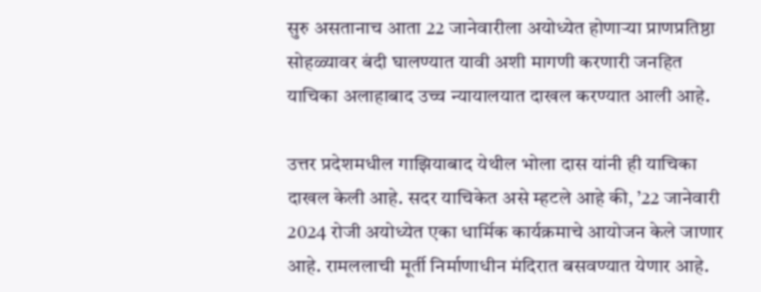सुरु असतानाच आता 22 जानेवारीला अयोध्येत होणाऱ्या प्राणप्रतिष्ठा सोहळ्यावर बंदी घालण्यात यावी अशी मागणी करणारी जनहित याचिका अलाहाबाद उच्च न्यायालयात दाखल करण्यात आली आहे.

उत्तर प्रदेशमधील गाझियाबाद येथील भोला दास यांनी ही याचिका दाखल केली आहे. सदर याचिकेत असे म्हटले आहे की, ’22 जानेवारी 2024 रोजी अयोध्येत एका धार्मिक कार्यक्रमाचे आयोजन केले जाणार आहे. रामललाची मूर्ती निर्माणाधीन मंदिरात बसवण्यात येणार आहे.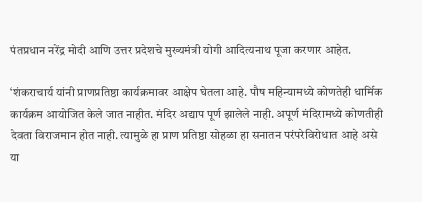पंतप्रधान नरेंद्र मोदी आणि उत्तर प्रदेशचे मुख्यमंत्री योगी आदित्यनाथ पूजा करणार आहेत.

‘शंकराचार्य यांनी प्राणप्रतिष्ठा कार्यक्रमावर आक्षेप घेतला आहे. पौष महिन्यामध्ये कोणतेही धार्मिक कार्यक्रम आयोजित केले जात नाहीत. मंदिर अद्याप पूर्ण झालेले नाही. अपूर्ण मंदिरामध्ये कोणतीही देवता विराजमान होत नाही. त्यामुळे हा प्राण प्रतिष्ठा सोहळा हा सनातन परंपरेविरोधात आहे असे या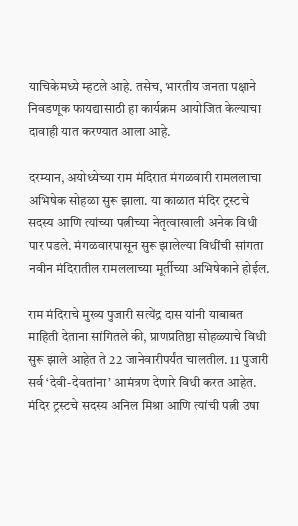याचिकेमध्ये म्हटले आहे. तसेच, भारतीय जनता पक्षाने निवडणूक फायद्यासाठी हा कार्यक्रम आयोजित केल्याचा दावाही यात करण्यात आला आहे.

दरम्यान, अयोध्येच्या राम मंदिरात मंगळवारी रामललाचा अभिषेक सोहळा सुरू झाला. या काळात मंदिर ट्रस्टचे सदस्य आणि त्यांच्या पत्नीच्या नेतृत्वाखाली अनेक विधी पार पडले. मंगळवारपासून सुरू झालेल्या विधींची सांगता नवीन मंदिरातील रामललाच्या मूर्तीच्या अभिषेकाने होईल.

राम मंदिराचे मुख्य पुजारी सत्येंद्र दास यांनी याबाबत माहिती देताना सांगितले की, प्राणप्रतिष्ठा सोहळ्याचे विधी सुरू झाले आहेत ते 22 जानेवारीपर्यंत चालतील. 11 पुजारी सर्व ‘देवी-देवतांना’ आमंत्रण देणारे विधी करत आहेत. मंदिर ट्रस्टचे सदस्य अनिल मिश्रा आणि त्यांची पत्नी उषा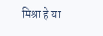मिश्रा हे या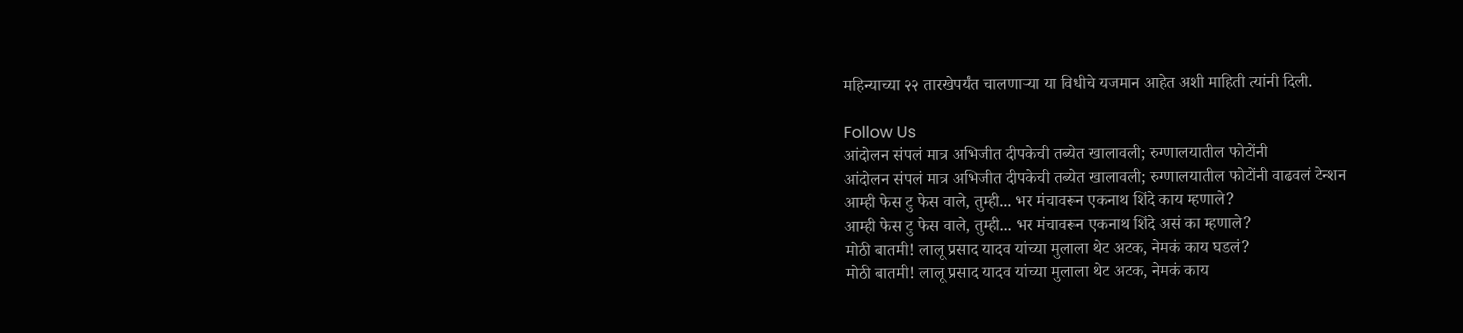महिन्याच्या २२ तारखेपर्यंत चालणाऱ्या या विधीचे यजमान आहेत अशी माहिती त्यांनी दिली.

Follow Us
आंदोलन संपलं मात्र अभिजीत दीपकेची तब्येत खालावली; रुग्णालयातील फोटोंनी
आंदोलन संपलं मात्र अभिजीत दीपकेची तब्येत खालावली; रुग्णालयातील फोटोंनी वाढवलं टेन्शन
आम्ही फेस टु फेस वाले, तुम्ही... भर मंचावरून एकनाथ शिंदे काय म्हणाले?
आम्ही फेस टु फेस वाले, तुम्ही... भर मंचावरून एकनाथ शिंदे असं का म्हणाले?
मोठी बातमी! लालू प्रसाद यादव यांच्या मुलाला थेट अटक, नेमकं काय घडलं?
मोठी बातमी! लालू प्रसाद यादव यांच्या मुलाला थेट अटक, नेमकं काय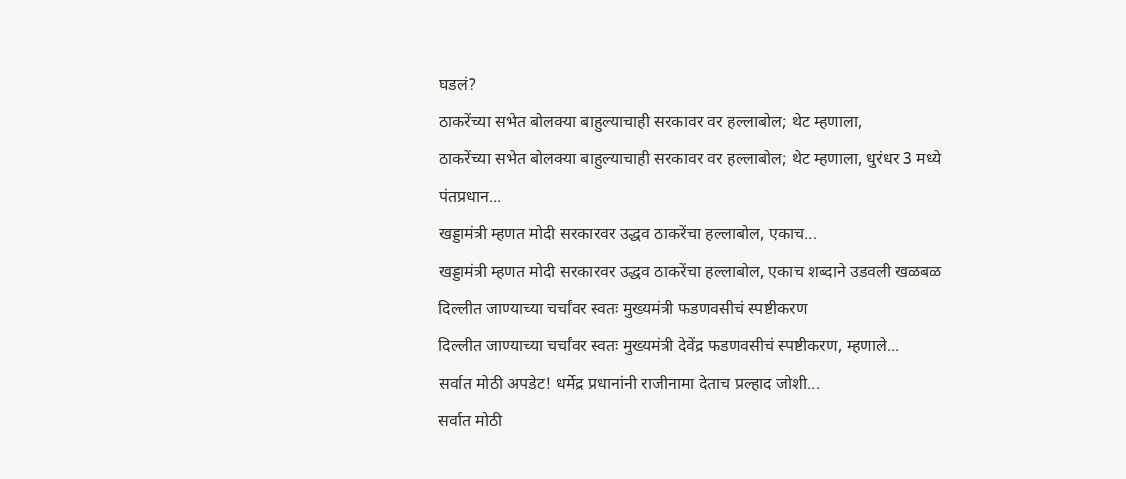घडलं?
ठाकरेंच्या सभेत बोलक्या बाहुल्याचाही सरकावर वर हल्लाबोल; थेट म्हणाला,
ठाकरेंच्या सभेत बोलक्या बाहुल्याचाही सरकावर वर हल्लाबोल; थेट म्हणाला, धुरंधर 3 मध्ये पंतप्रधान...
खड्डामंत्री म्हणत मोदी सरकारवर उद्धव ठाकरेंचा हल्लाबोल, एकाच...
खड्डामंत्री म्हणत मोदी सरकारवर उद्धव ठाकरेंचा हल्लाबोल, एकाच शब्दाने उडवली खळबळ
दिल्लीत जाण्याच्या चर्चांवर स्वतः मुख्यमंत्री फडणवसीचं स्पष्टीकरण
दिल्लीत जाण्याच्या चर्चांवर स्वतः मुख्यमंत्री देवेंद्र फडणवसीचं स्पष्टीकरण, म्हणाले...
सर्वात मोठी अपडेट! धर्मेद्र प्रधानांनी राजीनामा देताच प्रल्हाद जोशी...
सर्वात मोठी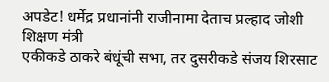अपडेट! धर्मेद्र प्रधानांनी राजीनामा देताच प्रल्हाद जोशी शिक्षण मंत्री
एकीकडे ठाकरे बंधूंची सभा, तर दुसरीकडे संजय शिरसाट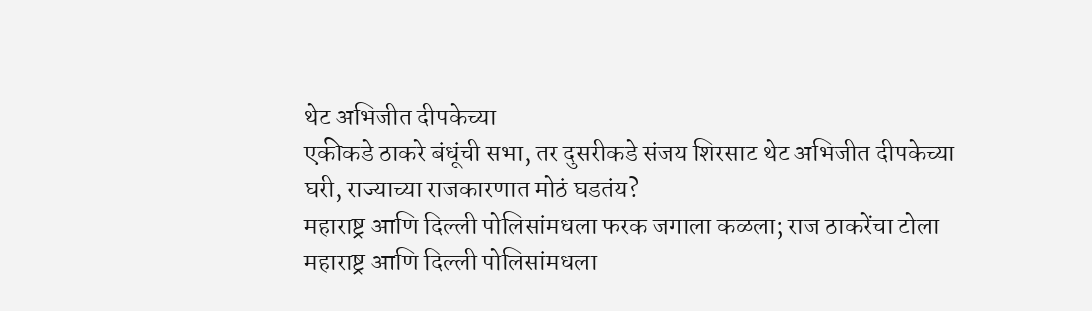थेट अभिजीत दीपकेच्या
एकीकडे ठाकरे बंधूंची सभा, तर दुसरीकडे संजय शिरसाट थेट अभिजीत दीपकेच्या घरी, राज्याच्या राजकारणात मोठं घडतंय?
महाराष्ट्र आणि दिल्ली पोलिसांमधला फरक जगाला कळला; राज ठाकरेंचा टोला
महाराष्ट्र आणि दिल्ली पोलिसांमधला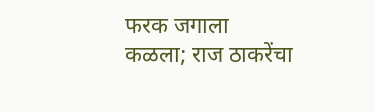फरक जगाला कळला; राज ठाकरेंचा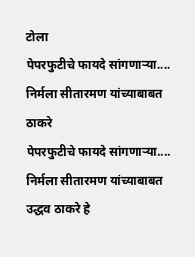टोला
पेपरफुटीचे फायदे सांगणाऱ्या.... निर्मला सीतारमण यांच्याबाबत ठाकरे
पेपरफुटीचे फायदे सांगणाऱ्या.... निर्मला सीतारमण यांच्याबाबत उद्धव ठाकरे हे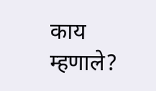काय म्हणाले?